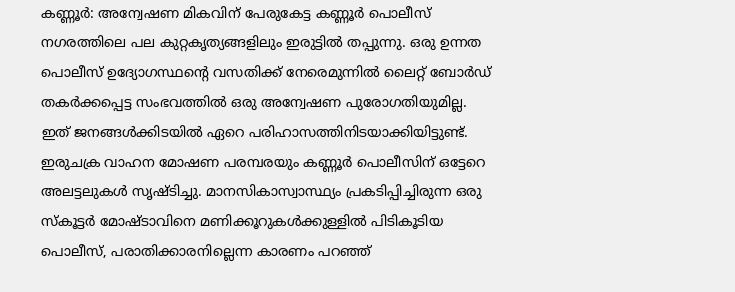കണ്ണൂർ: അന്വേഷണ മികവിന് പേരുകേട്ട കണ്ണൂർ പൊലീസ് നഗരത്തിലെ പല കുറ്റകൃത്യങ്ങളിലും ഇരുട്ടിൽ തപ്പുന്നു. ഒരു ഉന്നത പൊലീസ് ഉദ്യോഗസ്ഥന്റെ വസതിക്ക് നേരെമുന്നിൽ ലൈറ്റ് ബോർഡ് തകർക്കപ്പെട്ട സംഭവത്തിൽ ഒരു അന്വേഷണ പുരോഗതിയുമില്ല. ഇത് ജനങ്ങൾക്കിടയിൽ ഏറെ പരിഹാസത്തിനിടയാക്കിയിട്ടുണ്ട്. ഇരുചക്ര വാഹന മോഷണ പരമ്പരയും കണ്ണൂർ പൊലീസിന് ഒട്ടേറെ അലട്ടലുകൾ സൃഷ്ടിച്ചു. മാനസികാസ്വാസ്ഥ്യം പ്രകടിപ്പിച്ചിരുന്ന ഒരു സ്കൂട്ടർ മോഷ്ടാവിനെ മണിക്കൂറുകൾക്കുള്ളിൽ പിടികൂടിയ പൊലീസ്, പരാതിക്കാരനില്ലെന്ന കാരണം പറഞ്ഞ്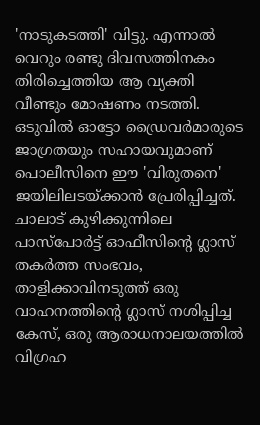'നാടുകടത്തി' വിട്ടു. എന്നാൽ വെറും രണ്ടു ദിവസത്തിനകം തിരിച്ചെത്തിയ ആ വ്യക്തി വീണ്ടും മോഷണം നടത്തി. ഒടുവിൽ ഓട്ടോ ഡ്രൈവർമാരുടെ ജാഗ്രതയും സഹായവുമാണ് പൊലീസിനെ ഈ 'വിരുതനെ' ജയിലിലടയ്ക്കാൻ പ്രേരിപ്പിച്ചത്. ചാലാട് കുഴിക്കുന്നിലെ പാസ്പോർട്ട് ഓഫീസിന്റെ ഗ്ലാസ് തകർത്ത സംഭവം, താളിക്കാവിനടുത്ത് ഒരു വാഹനത്തിന്റെ ഗ്ലാസ് നശിപ്പിച്ച കേസ്, ഒരു ആരാധനാലയത്തിൽ വിഗ്രഹ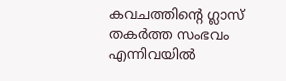കവചത്തിന്റെ ഗ്ലാസ് തകർത്ത സംഭവം എന്നിവയിൽ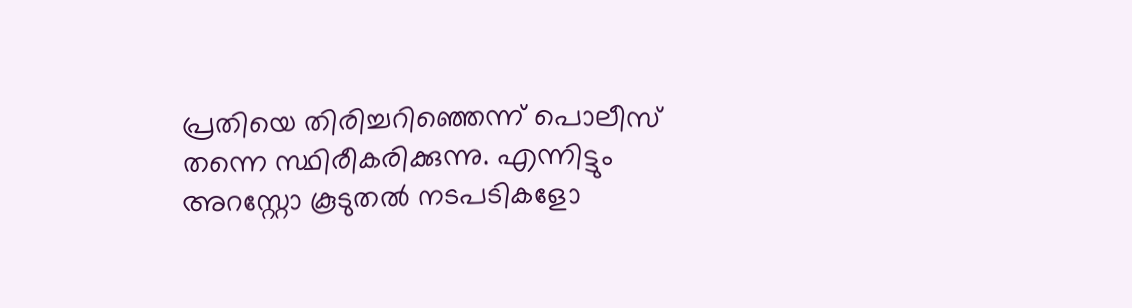പ്രതിയെ തിരിച്ചറിഞ്ഞെന്ന് പൊലീസ് തന്നെ സ്ഥിരീകരിക്കുന്നു. എന്നിട്ടും അറസ്റ്റോ കൂടുതൽ നടപടികളോ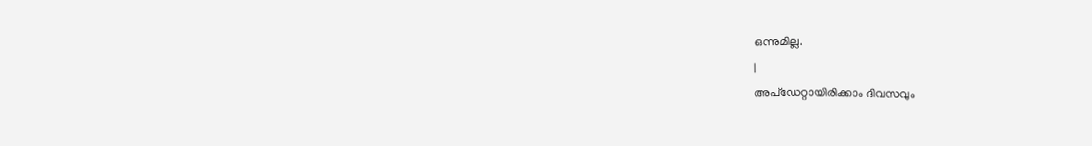ഒന്നുമില്ല.
|
അപ്ഡേറ്റായിരിക്കാം ദിവസവും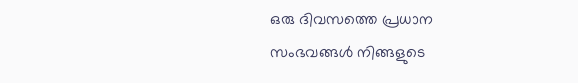ഒരു ദിവസത്തെ പ്രധാന സംഭവങ്ങൾ നിങ്ങളുടെ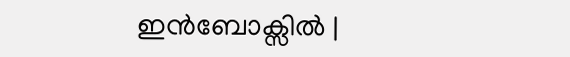ഇൻബോക്സിൽ |